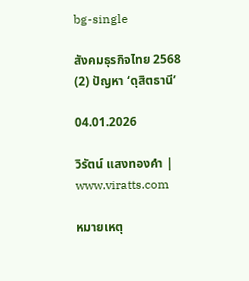bg-single

สังคมธุรกิจไทย 2568 (2) ปัญหา ‘ดุสิตธานี’

04.01.2026

วิรัตน์ แสงทองคำ | www.viratts.com

หมายเหตุ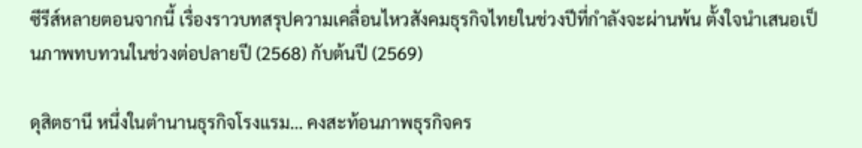ซีรีส์หลายตอนจากนี้ เรื่องราวบทสรุปความเคลื่อนไหวสังคมธุรกิจไทยในช่วงปีที่กำลังจะผ่านพ้น ตั้งใจนำเสนอเป็นภาพทบทวนในช่วงต่อปลายปี (2568) กับต้นปี (2569)

ดุสิตธานี หนึ่งในตำนานธุรกิจโรงแรม… คงสะท้อนภาพธุรกิจคร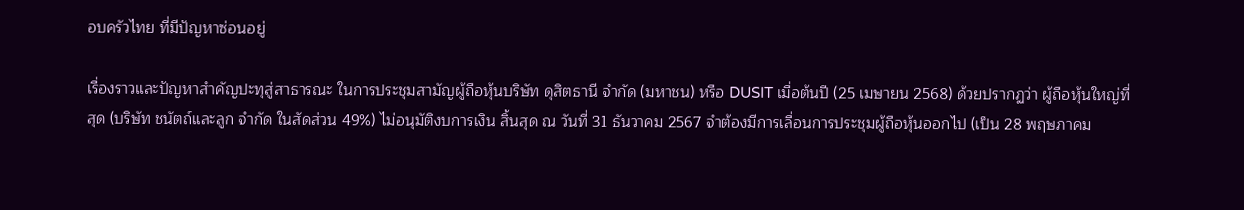อบครัวไทย ที่มีปัญหาซ่อนอยู่

เรื่องราวและปัญหาสำคัญปะทุสู่สาธารณะ ในการประชุมสามัญผู้ถือหุ้นบริษัท ดุสิตธานี จำกัด (มหาชน) หรือ DUSIT เมื่อต้นปี (25 เมษายน 2568) ด้วยปรากฏว่า ผู้ถือหุ้นใหญ่ที่สุด (บริษัท ชนัตถ์และลูก จำกัด ในสัดส่วน 49%) ไม่อนุมัติงบการเงิน สิ้นสุด ณ วันที่ 31 ธันวาคม 2567 จำต้องมีการเลื่อนการประชุมผู้ถือหุ้นออกไป (เป็น 28 พฤษภาคม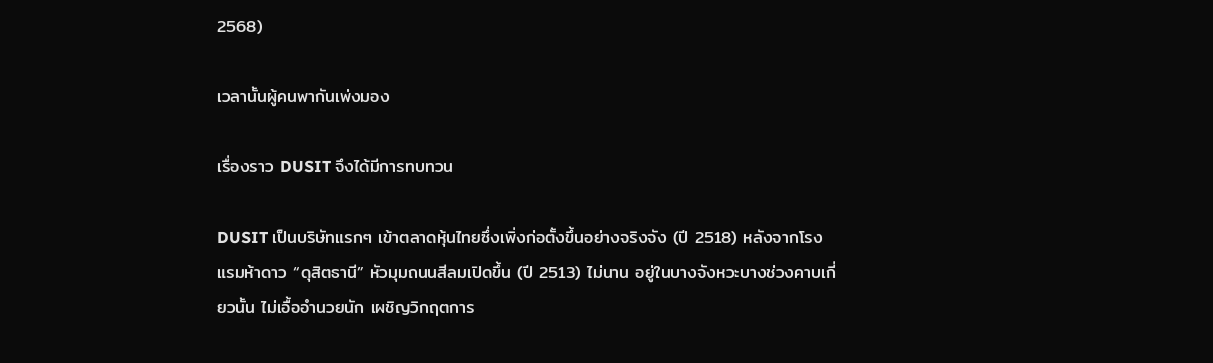2568)

เวลานั้นผู้คนพากันเพ่งมอง

เรื่องราว DUSIT จึงได้มีการทบทวน

DUSIT เป็นบริษัทแรกๆ เข้าตลาดหุ้นไทยซึ่งเพิ่งก่อตั้งขึ้นอย่างจริงจัง (ปี 2518) หลังจากโรงแรมห้าดาว “ดุสิตธานี” หัวมุมถนนสีลมเปิดขึ้น (ปี 2513) ไม่นาน อยู่ในบางจังหวะบางช่วงคาบเกี่ยวนั้น ไม่เอื้ออำนวยนัก เผชิญวิกฤตการ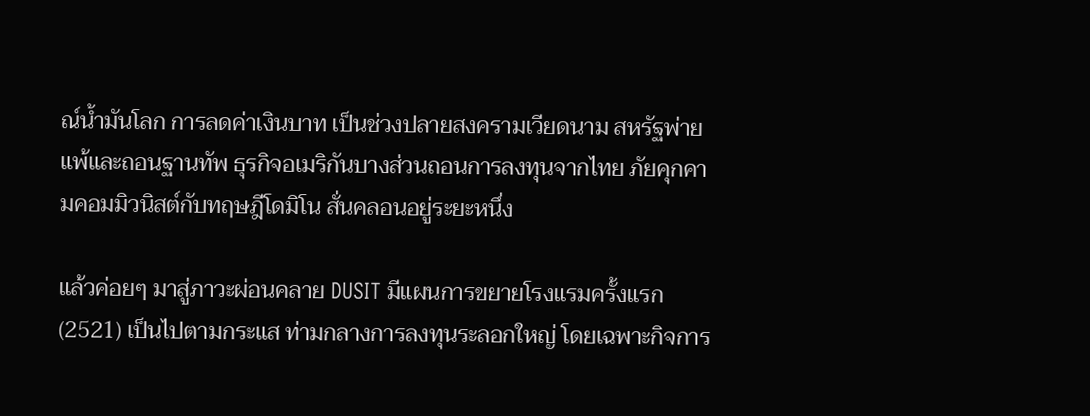ณ์น้ำมันโลก การลดค่าเงินบาท เป็นช่วงปลายสงครามเวียดนาม สหรัฐพ่ายแพ้และถอนฐานทัพ ธุรกิจอเมริกันบางส่วนถอนการลงทุนจากไทย ภัยคุกคามคอมมิวนิสต์กับทฤษฎีโดมิโน สั่นคลอนอยู่ระยะหนึ่ง

แล้วค่อยๆ มาสู่ภาวะผ่อนคลาย DUSIT มีแผนการขยายโรงแรมครั้งแรก (2521) เป็นไปตามกระแส ท่ามกลางการลงทุนระลอกใหญ่ โดยเฉพาะกิจการ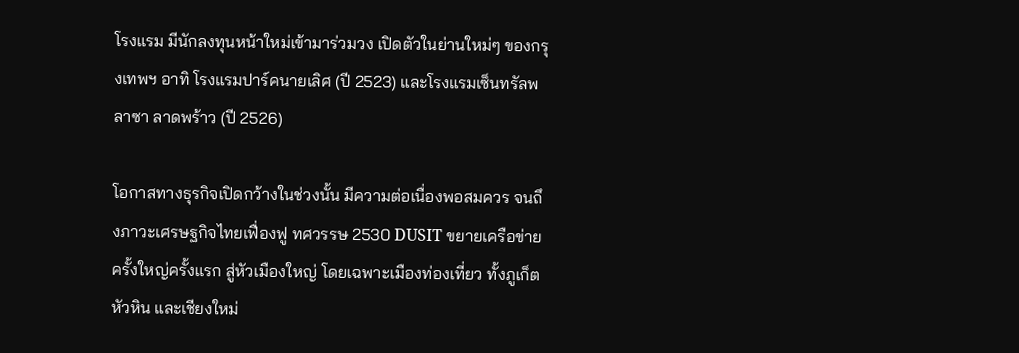โรงแรม มีนักลงทุนหน้าใหม่เข้ามาร่วมวง เปิดตัวในย่านใหม่ๆ ของกรุงเทพฯ อาทิ โรงแรมปาร์คนายเลิศ (ปี 2523) และโรงแรมเซ็นทรัลพลาซา ลาดพร้าว (ปี 2526)

โอกาสทางธุรกิจเปิดกว้างในช่วงนั้น มีความต่อเนื่องพอสมควร จนถึงภาวะเศรษฐกิจไทยเฟื่องฟู ทศวรรษ 2530 DUSIT ขยายเครือข่ายครั้งใหญ่ครั้งแรก สู่หัวเมืองใหญ่ โดยเฉพาะเมืองท่องเที่ยว ทั้งภูเก็ต หัวหิน และเชียงใหม่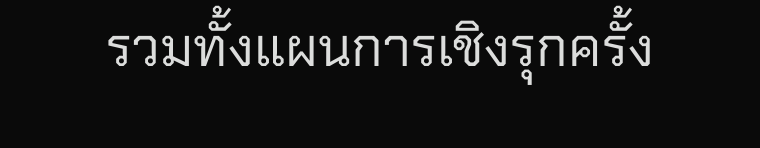รวมทั้งแผนการเชิงรุกครั้ง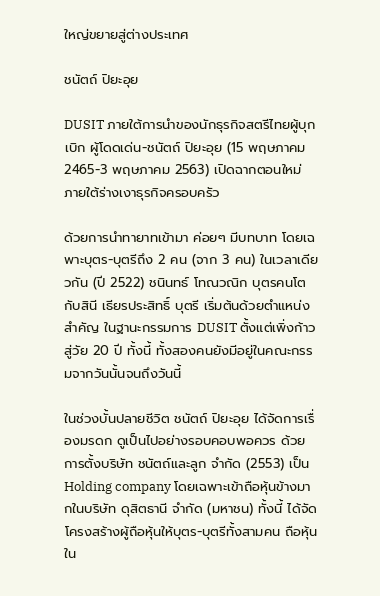ใหญ่ขยายสู่ต่างประเทศ

ชนัตถ์ ปิยะอุย

DUSIT ภายใต้การนำของนักธุรกิจสตรีไทยผู้บุกเบิก ผู้โดดเด่น-ชนัตถ์ ปิยะอุย (15 พฤษภาคม 2465-3 พฤษภาคม 2563) เปิดฉากตอนใหม่ ภายใต้ร่างเงาธุรกิจครอบครัว

ด้วยการนำทายาทเข้ามา ค่อยๆ มีบทบาท โดยเฉพาะบุตร-บุตรีถึง 2 คน (จาก 3 คน) ในเวลาเดียวกัน (ปี 2522) ชนินทธ์ โทณวณิก บุตรคนโต กับสินี เธียรประสิทธิ์ บุตรี เริ่มต้นด้วยตำแหน่งสำคัญ ในฐานะกรรมการ DUSIT ตั้งแต่เพิ่งก้าวสู่วัย 20 ปี ทั้งนี้ ทั้งสองคนยังมีอยู่ในคณะกรรมจากวันนั้นจนถึงวันนี้

ในช่วงบั้นปลายชีวิต ชนัตถ์ ปิยะอุย ได้จัดการเรื่องมรดก ดูเป็นไปอย่างรอบคอบพอควร ด้วยการตั้งบริษัท ชนัตถ์และลูก จำกัด (2553) เป็น Holding company โดยเฉพาะเข้าถือหุ้นข้างมากในบริษัท ดุสิตธานี จำกัด (มหาชน) ทั้งนี้ ได้จัดโครงสร้างผู้ถือหุ้นให้บุตร-บุตรีทั้งสามคน ถือหุ้นใน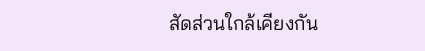สัดส่วนใกล้เคียงกัน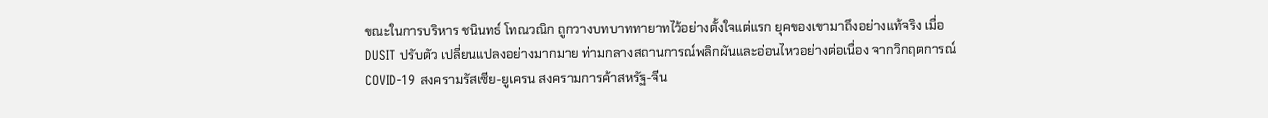ขณะในการบริหาร ชนินทธ์ โทณวณิก ถูกวางบทบาททายาทไว้อย่างตั้งใจแต่แรก ยุคของเขามาถึงอย่างแท้จริง เมื่อ DUSIT ปรับตัว เปลี่ยนแปลงอย่างมากมาย ท่ามกลางสถานการณ์พลิกผันและอ่อนไหวอย่างต่อเนื่อง จากวิกฤตการณ์ COVID-19 สงครามรัสเซีย-ยูเครน สงครามการค้าสหรัฐ-จีน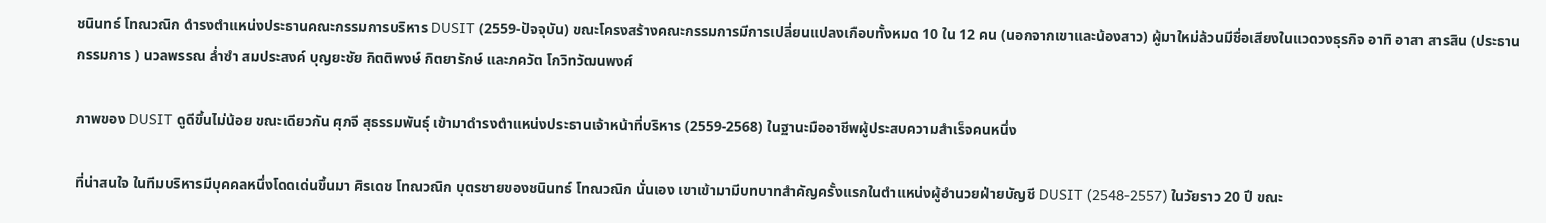ชนินทธ์ โทณวณิก ดำรงตำแหน่งประธานคณะกรรมการบริหาร DUSIT (2559-ปัจจุบัน) ขณะโครงสร้างคณะกรรมการมีการเปลี่ยนแปลงเกือบทั้งหมด 10 ใน 12 คน (นอกจากเขาและน้องสาว) ผู้มาใหม่ล้วนมีชื่อเสียงในแวดวงธุรกิจ อาทิ อาสา สารสิน (ประธานกรรมการ ) นวลพรรณ ล่ำซำ สมประสงค์ บุญยะชัย กิตติพงษ์ กิตยารักษ์ และภควัต โกวิทวัฒนพงศ์

ภาพของ DUSIT ดูดีขึ้นไม่น้อย ขณะเดียวกัน ศุภจี สุธรรมพันธุ์ เข้ามาดำรงตำแหน่งประธานเจ้าหน้าที่บริหาร (2559-2568) ในฐานะมืออาชีพผู้ประสบความสำเร็จคนหนึ่ง

ที่น่าสนใจ ในทีมบริหารมีบุคคลหนึ่งโดดเด่นขึ้นมา ศิรเดช โทณวณิก บุตรชายของชนินทธ์ โทณวณิก นั่นเอง เขาเข้ามามีบทบาทสำคัญครั้งแรกในตำแหน่งผู้อำนวยฝ่ายบัญชี DUSIT (2548-2557) ในวัยราว 20 ปี ขณะ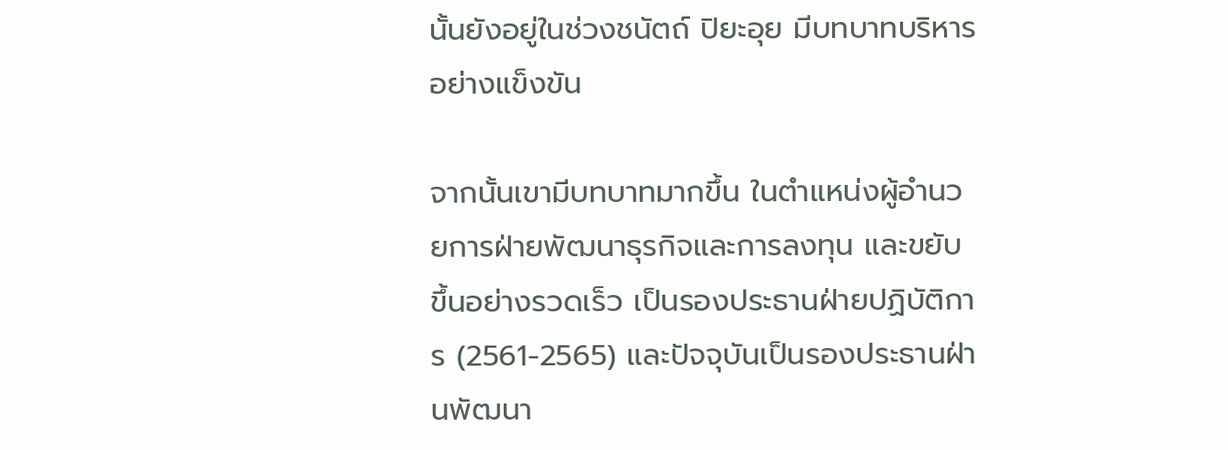นั้นยังอยู่ในช่วงชนัตถ์ ปิยะอุย มีบทบาทบริหารอย่างแข็งขัน

จากนั้นเขามีบทบาทมากขึ้น ในตำแหน่งผู้อำนวยการฝ่ายพัฒนาธุรกิจและการลงทุน และขยับขึ้นอย่างรวดเร็ว เป็นรองประธานฝ่ายปฏิบัติการ (2561-2565) และปัจจุบันเป็นรองประธานฝ่านพัฒนา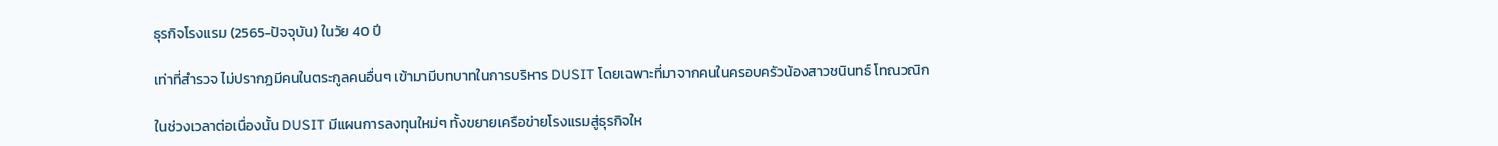ธุรกิจโรงแรม (2565-ปัจจุบัน) ในวัย 40 ปี

เท่าที่สำรวจ ไม่ปรากฏมีคนในตระกูลคนอื่นๆ เข้ามามีบทบาทในการบริหาร DUSIT โดยเฉพาะที่มาจากคนในครอบครัวน้องสาวชนินทธ์ โทณวณิก

ในช่วงเวลาต่อเนื่องนั้น DUSIT มีแผนการลงทุนใหม่ๆ ทั้งขยายเครือข่ายโรงแรมสู่ธุรกิจให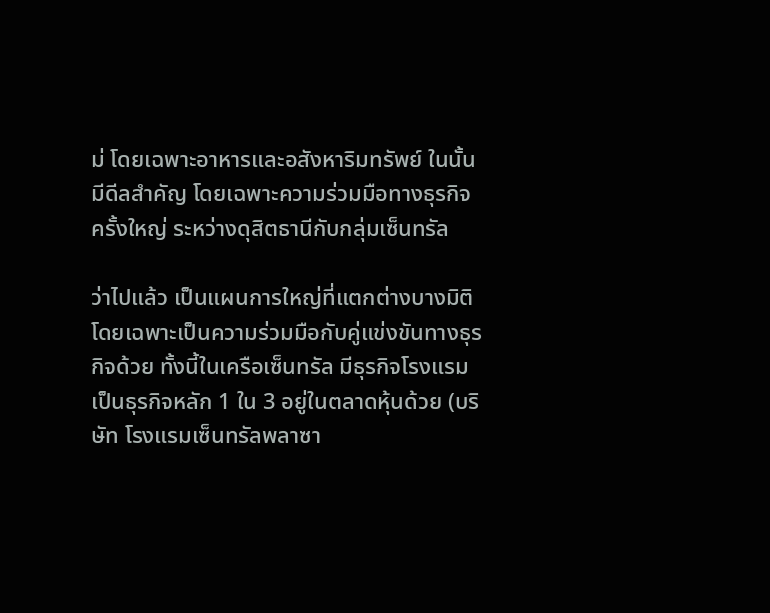ม่ โดยเฉพาะอาหารและอสังหาริมทรัพย์ ในนั้นมีดีลสำคัญ โดยเฉพาะความร่วมมือทางธุรกิจครั้งใหญ่ ระหว่างดุสิตธานีกับกลุ่มเซ็นทรัล

ว่าไปแล้ว เป็นแผนการใหญ่ที่แตกต่างบางมิติ โดยเฉพาะเป็นความร่วมมือกับคู่แข่งขันทางธุรกิจด้วย ทั้งนี้ในเครือเซ็นทรัล มีธุรกิจโรงแรมเป็นธุรกิจหลัก 1 ใน 3 อยู่ในตลาดหุ้นด้วย (บริษัท โรงแรมเซ็นทรัลพลาซา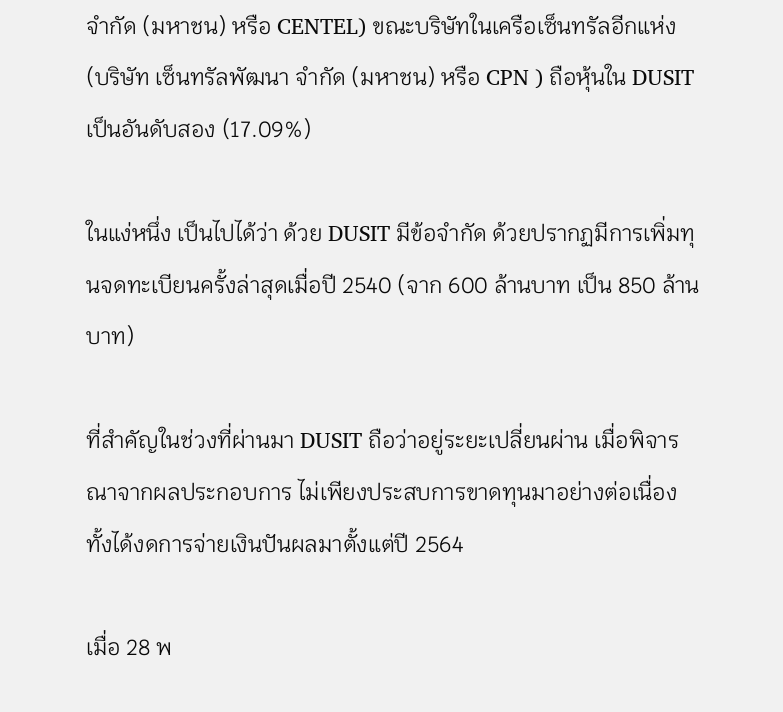จำกัด (มหาชน) หรือ CENTEL) ขณะบริษัทในเครือเซ็นทรัลอีกแห่ง (บริษัท เซ็นทรัลพัฒนา จำกัด (มหาชน) หรือ CPN ) ถือหุ้นใน DUSIT เป็นอันดับสอง (17.09%)

ในแง่หนึ่ง เป็นไปได้ว่า ด้วย DUSIT มีข้อจำกัด ด้วยปรากฏมีการเพิ่มทุนจดทะเบียนครั้งล่าสุดเมื่อปี 2540 (จาก 600 ล้านบาท เป็น 850 ล้านบาท)

ที่สำคัญในช่วงที่ผ่านมา DUSIT ถือว่าอยู่ระยะเปลี่ยนผ่าน เมื่อพิจารณาจากผลประกอบการ ไม่เพียงประสบการขาดทุนมาอย่างต่อเนื่อง ทั้งได้งดการจ่ายเงินปันผลมาตั้งแต่ปี 2564

เมื่อ 28 พ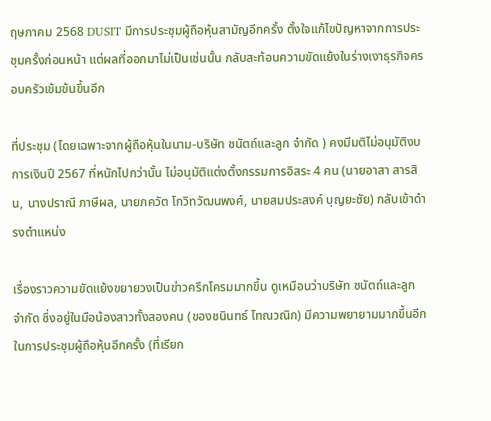ฤษภาคม 2568 DUSIT มีการประชุมผู้ถือหุ้นสามัญอีกครั้ง ตั้งใจแก้ไขปัญหาจากการประชุมครั้งก่อนหน้า แต่ผลที่ออกมาไม่เป็นเช่นนั้น กลับสะท้อนความขัดแย้งในร่างเงาธุรกิจครอบครัวเข้มข้นขึ้นอีก

ที่ประชุม (โดยเฉพาะจากผู้ถือหุ้นในนาม-บริษัท ชนัตถ์และลูก จำกัด ) คงมีมติไม่อนุมัติงบการเงินปี 2567 ที่หนักไปกว่านั้น ไม่อนุมัติแต่งตั้งกรรมการอิสระ 4 คน (นายอาสา สารสิน, นางปราณี ภาษีผล, นายภควัต โกวิทวัฒนพงศ์, นายสมประสงค์ บุญยะชัย) กลับเข้าดำรงตำแหน่ง

เรื่องราวความขัดแย้งขยายวงเป็นข่าวครึกโครมมากขึ้น ดูเหมือนว่าบริษัท ชนัตถ์และลูก จำกัด ซึ่งอยู่ในมือน้องสาวทั้งสองคน (ของชนินทธ์ โทณวณิก) มีความพยายามมากขึ้นอีก ในการประชุมผู้ถือหุ้นอีกครั้ง (ที่เรียก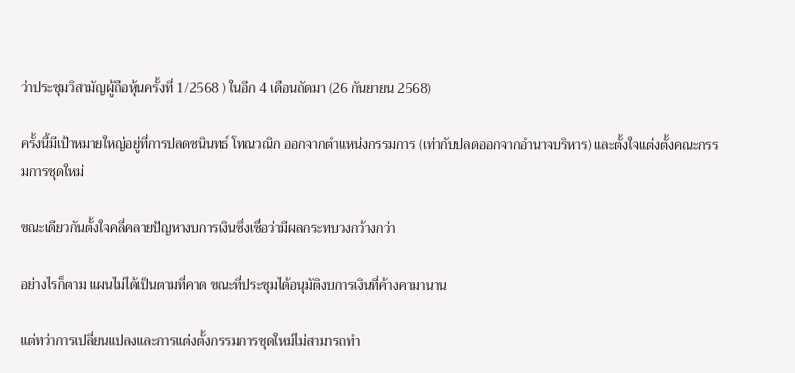ว่าประชุมวิสามัญผู้ถือหุ้นครั้งที่ 1/2568 ) ในอีก 4 เดือนถัดมา (26 กันยายน 2568)

ครั้งนี้มีเป้าหมายใหญ่อยู่ที่การปลดชนินทธ์ โทณวณิก ออกจากตำแหน่งกรรมการ (เท่ากับปลดออกจากอำนาจบริหาร) และตั้งใจแต่งตั้งคณะกรรมการชุดใหม่

ขณะเดียวกันตั้งใจคลี่คลายปัญหางบการเงินซึ่งเชื่อว่ามีผลกระทบวงกว้างกว่า

อย่างไรก็ตาม แผนไม่ได้เป็นตามที่คาด ขณะที่ประชุมได้อนุมัติงบการเงินที่ค้างคามานาน

แต่ทว่าการเปลี่ยนแปลงและการแต่งตั้งกรรมการชุดใหม่ไม่สามารถทำ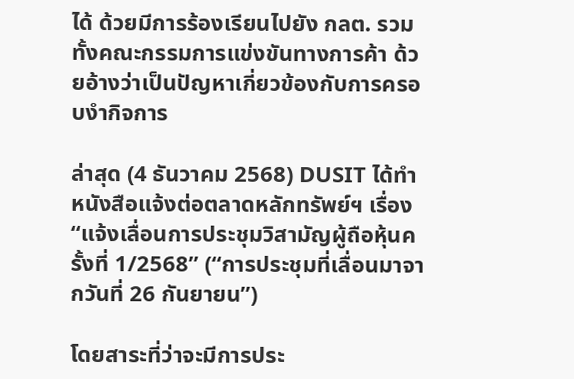ได้ ด้วยมีการร้องเรียนไปยัง กลต. รวมทั้งคณะกรรมการแข่งขันทางการค้า ด้วยอ้างว่าเป็นปัญหาเกี่ยวข้องกับการครอบงำกิจการ

ล่าสุด (4 ธันวาคม 2568) DUSIT ได้ทำหนังสือแจ้งต่อตลาดหลักทรัพย์ฯ เรื่อง “แจ้งเลื่อนการประชุมวิสามัญผู้ถือหุ้นครั้งที่ 1/2568” (“การประชุมที่เลื่อนมาจากวันที่ 26 กันยายน”)

โดยสาระที่ว่าจะมีการประ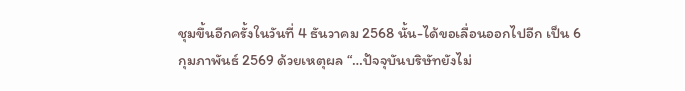ชุมขึ้นอีกครั้งในวันที่ 4 ธันวาคม 2568 นั้น-ได้ขอเลื่อนออกไปอีก เป็น 6 กุมภาพันธ์ 2569 ด้วยเหตุผล “…ปัจจุบันบริษัทยังไม่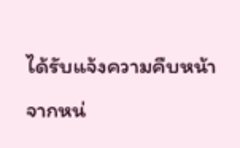ได้รับแจ้งความคืบหน้าจากหน่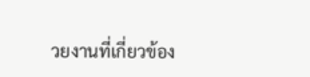วยงานที่เกี่ยวข้อง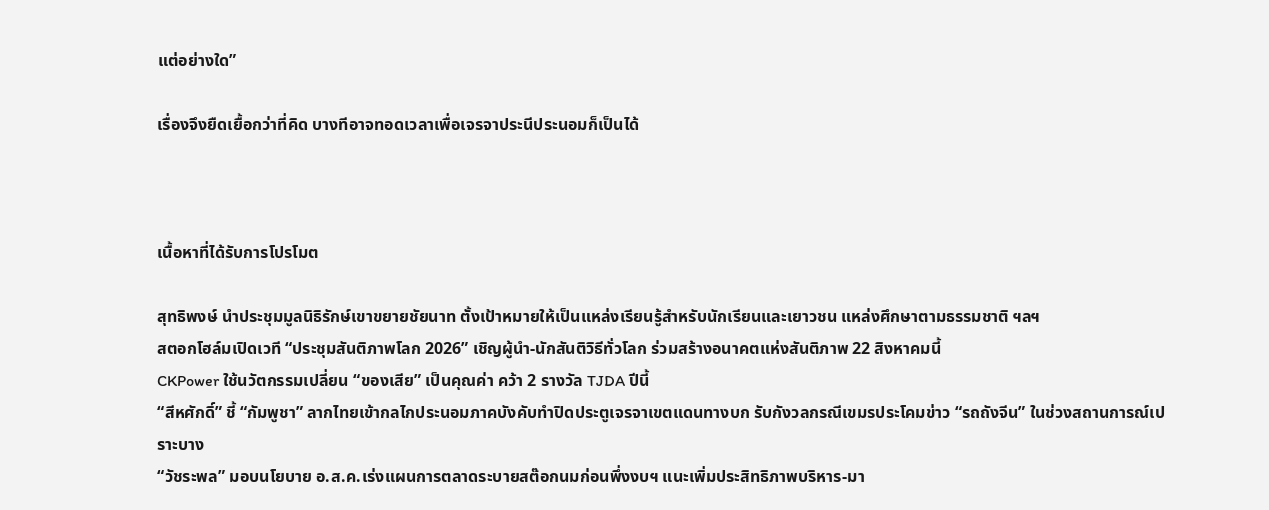แต่อย่างใด”

เรื่องจึงยืดเยื้อกว่าที่คิด บางทีอาจทอดเวลาเพื่อเจรจาประนีประนอมก็เป็นได้



เนื้อหาที่ได้รับการโปรโมต

สุทธิพงษ์ นำประชุมมูลนิธิรักษ์เขาขยายชัยนาท ตั้งเป้าหมายให้เป็นแหล่งเรียนรู้สำหรับนักเรียนและเยาวชน แหล่งศึกษาตามธรรมชาติ ฯลฯ
สตอกโฮล์มเปิดเวที “ประชุมสันติภาพโลก 2026” เชิญผู้นำ-นักสันติวิธีทั่วโลก ร่วมสร้างอนาคตแห่งสันติภาพ 22 สิงหาคมนี้
CKPower ใช้นวัตกรรมเปลี่ยน “ของเสีย” เป็นคุณค่า คว้า 2 รางวัล TJDA ปีนี้
“สีหศักดิ์” ชี้ “กัมพูชา” ลากไทยเข้ากลไกประนอมภาคบังคับทำปิดประตูเจรจาเขตแดนทางบก รับกังวลกรณีเขมรประโคมข่าว “รถถังจีน” ในช่วงสถานการณ์เปราะบาง
“วัชระพล” มอบนโยบาย อ.ส.ค.เร่งแผนการตลาดระบายสต๊อกนมก่อนพึ่งงบฯ แนะเพิ่มประสิทธิภาพบริหาร-มา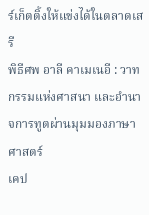ร์เก็ตติ้งให้แข่งได้ในตลาดเสรี
พิธีศพ อาลี คาเมเนอี : วาทกรรมแห่งศาสนา และอำนาจการทูตผ่านมุมมองภาษาศาสตร์
เคป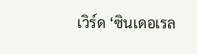เวิร์ด ‘ซินเดอเรล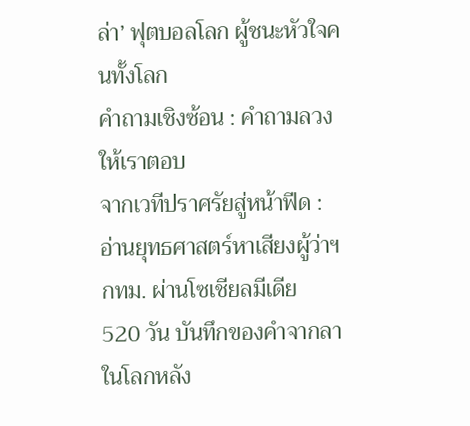ล่า’ ฟุตบอลโลก ผู้ชนะหัวใจคนทั้งโลก
คำถามเชิงซ้อน : คำถามลวงให้เราตอบ
จากเวทีปราศรัยสู่หน้าฟีด : อ่านยุทธศาสตร์หาเสียงผู้ว่าฯ กทม. ผ่านโซเชียลมีเดีย
520 วัน บันทึกของคำจากลา ในโลกหลัง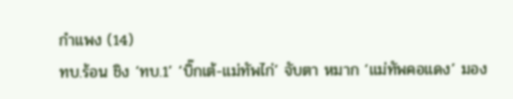กำแพง (14)
ทบ.ร้อน ชิง ‘ทบ.1’ ‘บิ๊กเต้-แม่ทัพไก่’ จับตา หมาก ‘แม่ทัพคอแดง’ มอง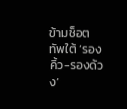ข้ามช็อต ทัพใต้ ‘รองคิ้ว-รองด้วง’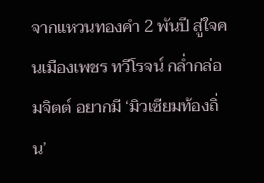จากแหวนทองคำ 2 พันปี สู่ใจคนเมืองเพชร ทวีโรจน์ กล่ำกล่อมจิตต์ อยากมี ‘มิวเซียมท้องถิ่น’